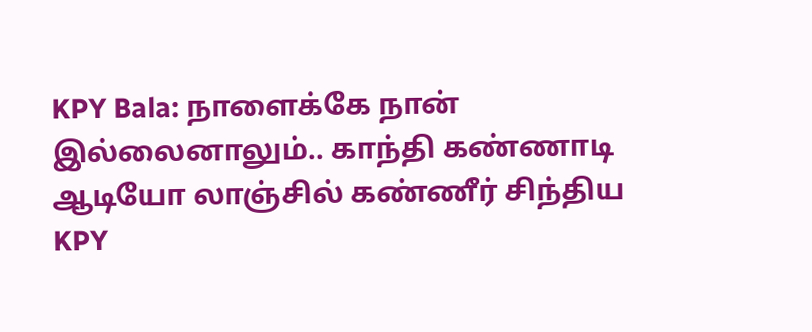KPY Bala: நாளைக்கே நான் இல்லைனாலும்.. காந்தி கண்ணாடி ஆடியோ லாஞ்சில் கண்ணீர் சிந்திய KPY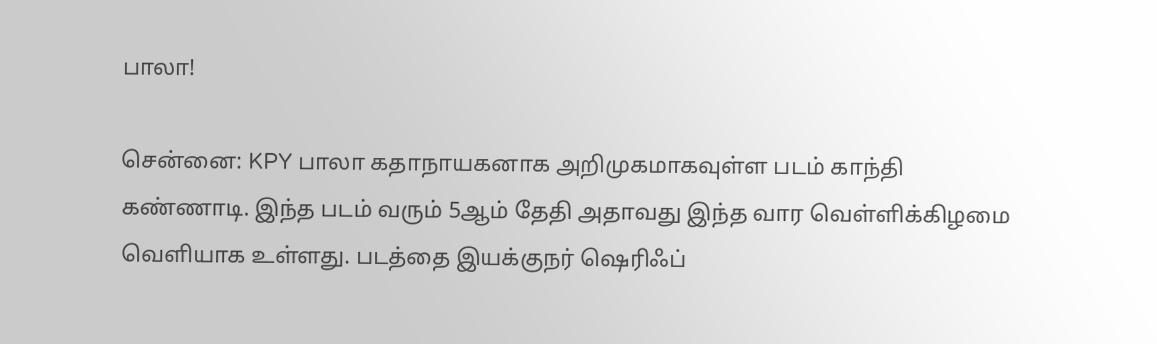பாலா!

சென்னை: KPY பாலா கதாநாயகனாக அறிமுகமாகவுள்ள படம் காந்தி கண்ணாடி. இந்த படம் வரும் 5ஆம் தேதி அதாவது இந்த வார வெள்ளிக்கிழமை வெளியாக உள்ளது. படத்தை இயக்குநர் ஷெரிஃப்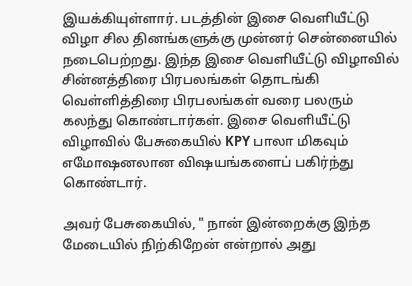இயக்கியுள்ளார். படத்தின் இசை வெளியீட்டு விழா சில தினங்களுக்கு முன்னர் சென்னையில் நடைபெற்றது. இந்த இசை வெளியீட்டு விழாவில் சின்னத்திரை பிரபலங்கள் தொடங்கி வெள்ளித்திரை பிரபலங்கள் வரை பலரும் கலந்து கொண்டார்கள். இசை வெளியீட்டு விழாவில் பேசுகையில் KPY பாலா மிகவும் எமோஷனலான விஷயங்களைப் பகிர்ந்து கொண்டார்.

அவர் பேசுகையில், " நான் இன்றைக்கு இந்த மேடையில் நிற்கிறேன் என்றால் அது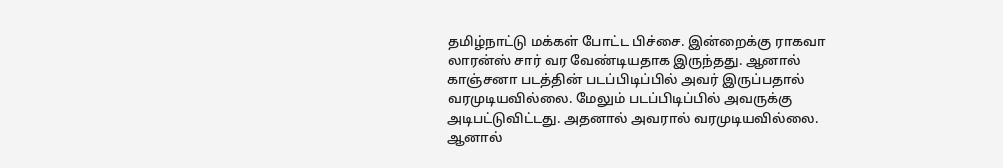தமிழ்நாட்டு மக்கள் போட்ட பிச்சை. இன்றைக்கு ராகவா லாரன்ஸ் சார் வர வேண்டியதாக இருந்தது. ஆனால் காஞ்சனா படத்தின் படப்பிடிப்பில் அவர் இருப்பதால் வரமுடியவில்லை. மேலும் படப்பிடிப்பில் அவருக்கு அடிபட்டுவிட்டது. அதனால் அவரால் வரமுடியவில்லை. ஆனால்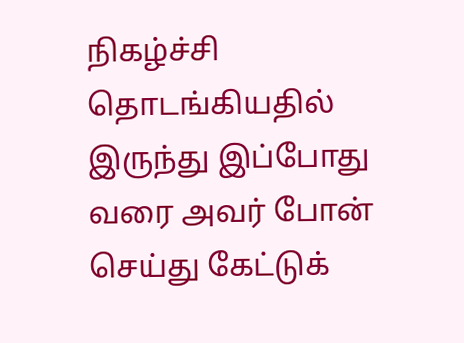நிகழ்ச்சி தொடங்கியதில் இருந்து இப்போது வரை அவர் போன் செய்து கேட்டுக்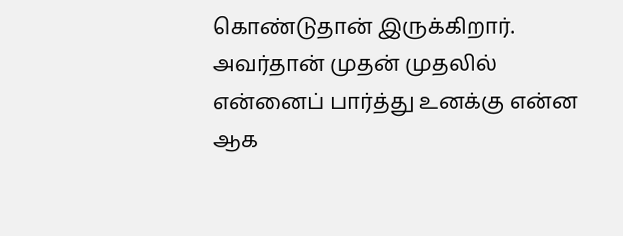கொண்டுதான் இருக்கிறார். அவர்தான் முதன் முதலில் என்னைப் பார்த்து உனக்கு என்ன ஆக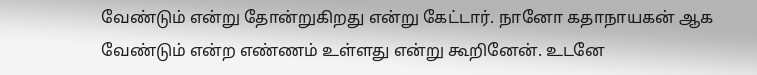வேண்டும் என்று தோன்றுகிறது என்று கேட்டார். நானோ கதாநாயகன் ஆக வேண்டும் என்ற எண்ணம் உள்ளது என்று கூறினேன். உடனே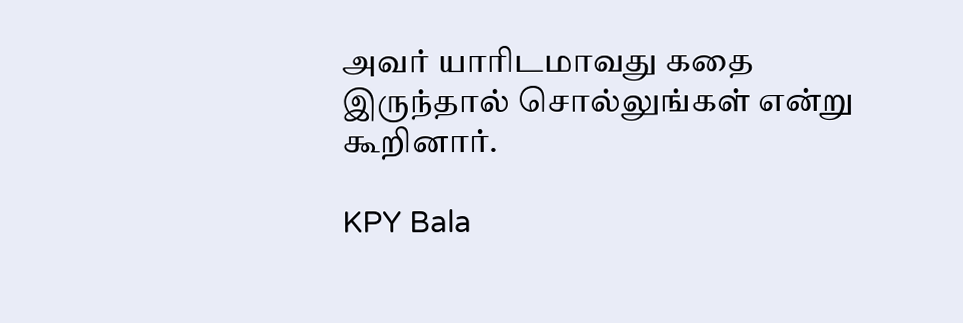அவர் யாரிடமாவது கதை இருந்தால் சொல்லுங்கள் என்று கூறினார்.

KPY Bala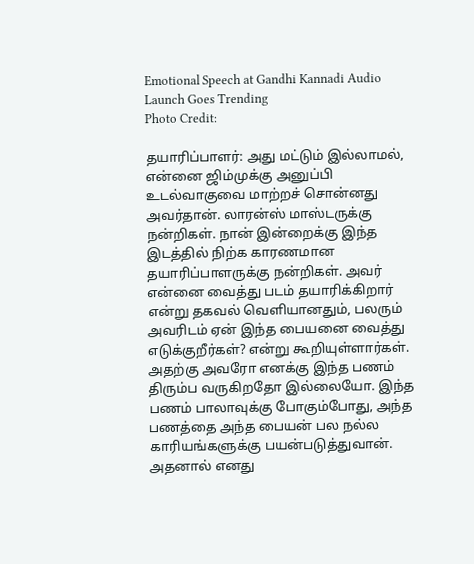Emotional Speech at Gandhi Kannadi Audio Launch Goes Trending
Photo Credit:

தயாரிப்பாளர்: அது மட்டும் இல்லாமல், என்னை ஜிம்முக்கு அனுப்பி உடல்வாகுவை மாற்றச் சொன்னது அவர்தான். லாரன்ஸ் மாஸ்டருக்கு நன்றிகள். நான் இன்றைக்கு இந்த இடத்தில் நிற்க காரணமான தயாரிப்பாளருக்கு நன்றிகள். அவர் என்னை வைத்து படம் தயாரிக்கிறார் என்று தகவல் வெளியானதும், பலரும் அவரிடம் ஏன் இந்த பையனை வைத்து எடுக்குறீர்கள்? என்று கூறியுள்ளார்கள். அதற்கு அவரோ எனக்கு இந்த பணம் திரும்ப வருகிறதோ இல்லையோ. இந்த பணம் பாலாவுக்கு போகும்போது, அந்த பணத்தை அந்த பையன் பல நல்ல காரியங்களுக்கு பயன்படுத்துவான். அதனால் எனது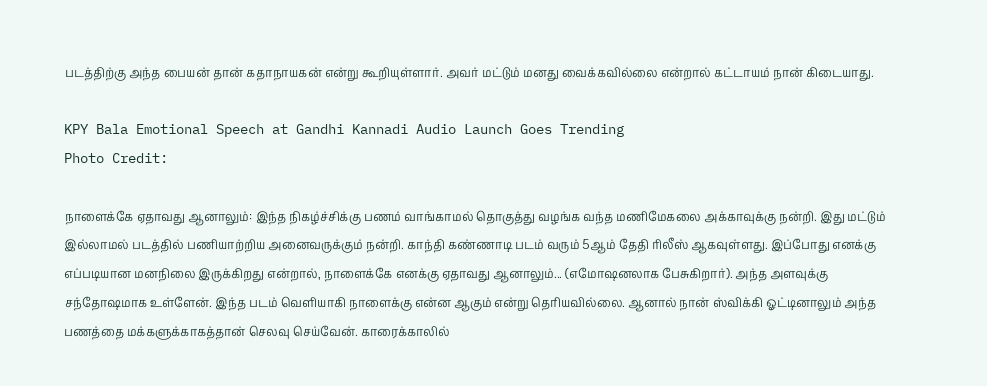படத்திற்கு அந்த பையன் தான் கதாநாயகன் என்று கூறியுள்ளார். அவர் மட்டும் மனது வைக்கவில்லை என்றால் கட்டாயம் நான் கிடையாது.

KPY Bala Emotional Speech at Gandhi Kannadi Audio Launch Goes Trending
Photo Credit:

நாளைக்கே ஏதாவது ஆனாலும்: இந்த நிகழ்ச்சிக்கு பணம் வாங்காமல் தொகுத்து வழங்க வந்த மணிமேகலை அக்காவுக்கு நன்றி. இது மட்டும் இல்லாமல் படத்தில் பணியாற்றிய அனைவருக்கும் நன்றி. காந்தி கண்ணாடி படம் வரும் 5ஆம் தேதி ரிலீஸ் ஆகவுள்ளது. இப்போது எனக்கு எப்படியான மனநிலை இருக்கிறது என்றால், நாளைக்கே எனக்கு ஏதாவது ஆனாலும்... (எமோஷனலாக பேசுகிறார்). அந்த அளவுக்கு சந்தோஷமாக உள்ளேன். இந்த படம் வெளியாகி நாளைக்கு என்ன ஆகும் என்று தெரியவில்லை. ஆனால் நான் ஸ்விக்கி ஓட்டினாலும் அந்த பணத்தை மக்களுக்காகத்தான் செலவு செய்வேன். காரைக்காலில்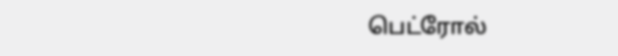பெட்ரோல்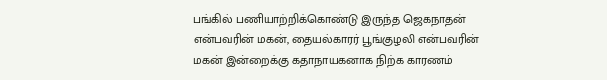பங்கில் பணியாற்றிக்கொண்டு இருந்த ஜெகநாதன் என்பவரின் மகன், தையல்காரர் பூங்குழலி என்பவரின் மகன் இன்றைக்கு கதாநாயகனாக நிற்க காரணம்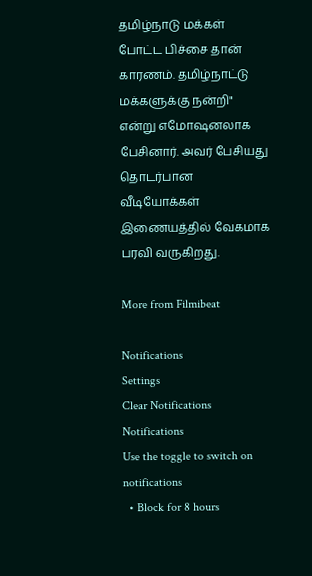தமிழ்நாடு மக்கள் போட்ட பிச்சை தான் காரணம். தமிழ்நாட்டு மக்களுக்கு நன்றி" என்று எமோஷனலாக பேசினார். அவர் பேசியது தொடர்பான வீடியோக்கள் இணையத்தில் வேகமாக பரவி வருகிறது.

More from Filmibeat

Notifications
Settings
Clear Notifications
Notifications
Use the toggle to switch on notifications
  • Block for 8 hours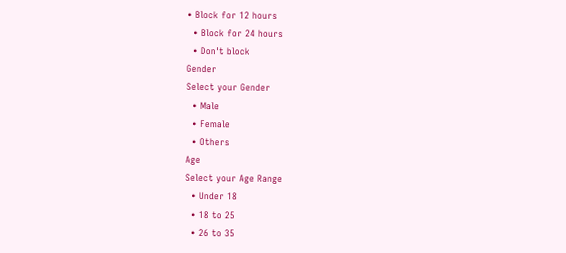• Block for 12 hours
  • Block for 24 hours
  • Don't block
Gender
Select your Gender
  • Male
  • Female
  • Others
Age
Select your Age Range
  • Under 18
  • 18 to 25
  • 26 to 35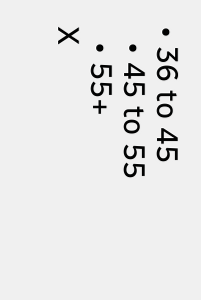• 36 to 45
  • 45 to 55
  • 55+
X